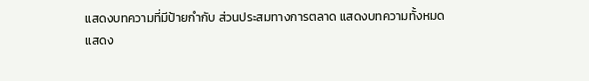แสดงบทความที่มีป้ายกำกับ ส่วนประสมทางการตลาด แสดงบทความทั้งหมด
แสดง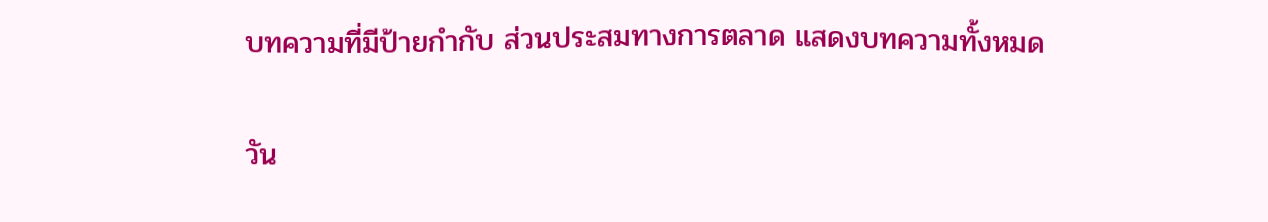บทความที่มีป้ายกำกับ ส่วนประสมทางการตลาด แสดงบทความทั้งหมด

วัน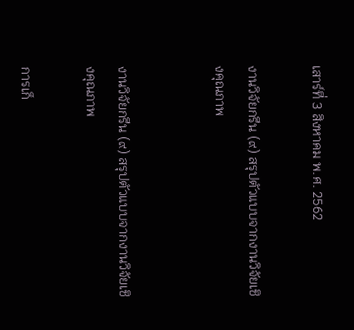เสาร์ที่ 3 สิงหาคม พ.ศ. 2562

งานวิจัยกรีน (๙) สรุปตัวแบบจากงานวิจัยเชิงคุณภาพ


งานวิจัยกรีน (๙) สรุปตัวแบบจากงานวิจัยเชิงคุณภาพ

การเก็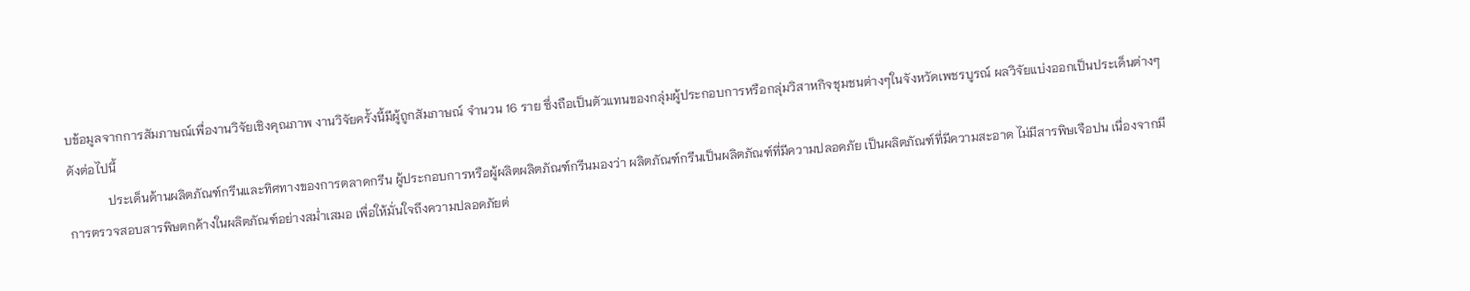บข้อมูลจากการสัมภาษณ์เพื่องานวิจัยเชิงคุณภาพ งานวิจัยครั้งนี้มีผู้ถูกสัมภาษณ์ จำนวน 16 ราย ซึ่งถือเป็นตัวแทนของกลุ่มผู้ประกอบการหรือกลุ่มวิสาหกิจชุมชนต่างๆในจังหวัดเพชรบูรณ์ ผลวิจัยแบ่งออกเป็นประเด็นต่างๆ ดังต่อไปนี้
             ประเด็นด้านผลิตภัณฑ์กรีนและทิศทางของการตลาดกรีน ผู้ประกอบการหรือผู้ผลิตผลิตภัณฑ์กรีนมองว่า ผลิตภัณฑ์กรีนเป็นผลิตภัณฑ์ที่มีความปลอดภัย เป็นผลิตภัณฑ์ที่มีความสะอาด ไม่มีสารพิษเจือปน เนื่องจากมีการตรวจสอบสารพิษตกค้างในผลิตภัณฑ์อย่างสม่ำเสมอ เพื่อให้มั่นใจถึงความปลอดภัยต่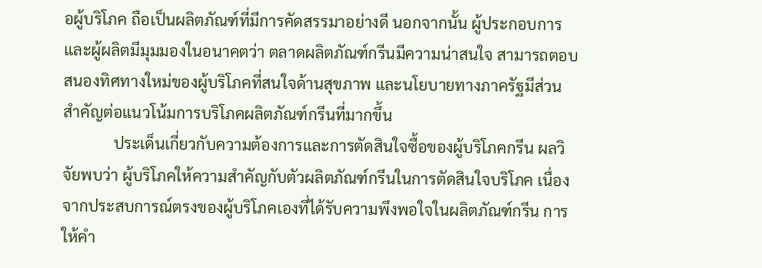อผู้บริโภค ถือเป็นผลิตภัณฑ์ที่มีการคัดสรรมาอย่างดี นอกจากนั้น ผู้ประกอบการและผู้ผลิตมีมุมมองในอนาคตว่า ตลาดผลิตภัณฑ์กรีนมีความน่าสนใจ สามารถตอบสนองทิศทางใหม่ของผู้บริโภคที่สนใจด้านสุขภาพ และนโยบายทางภาครัฐมีส่วนสำคัญต่อแนวโน้มการบริโภคผลิตภัณฑ์กรีนที่มากขึ้น
             ประเด็นเกี่ยวกับความต้องการและการตัดสินใจซื้อของผู้บริโภคกรีน ผลวิจัยพบว่า ผู้บริโภคให้ความสำคัญกับตัวผลิตภัณฑ์กรีนในการตัดสินใจบริโภค เนื่องจากประสบการณ์ตรงของผู้บริโภคเองที่ได้รับความพึงพอใจในผลิตภัณฑ์กรีน การให้คำ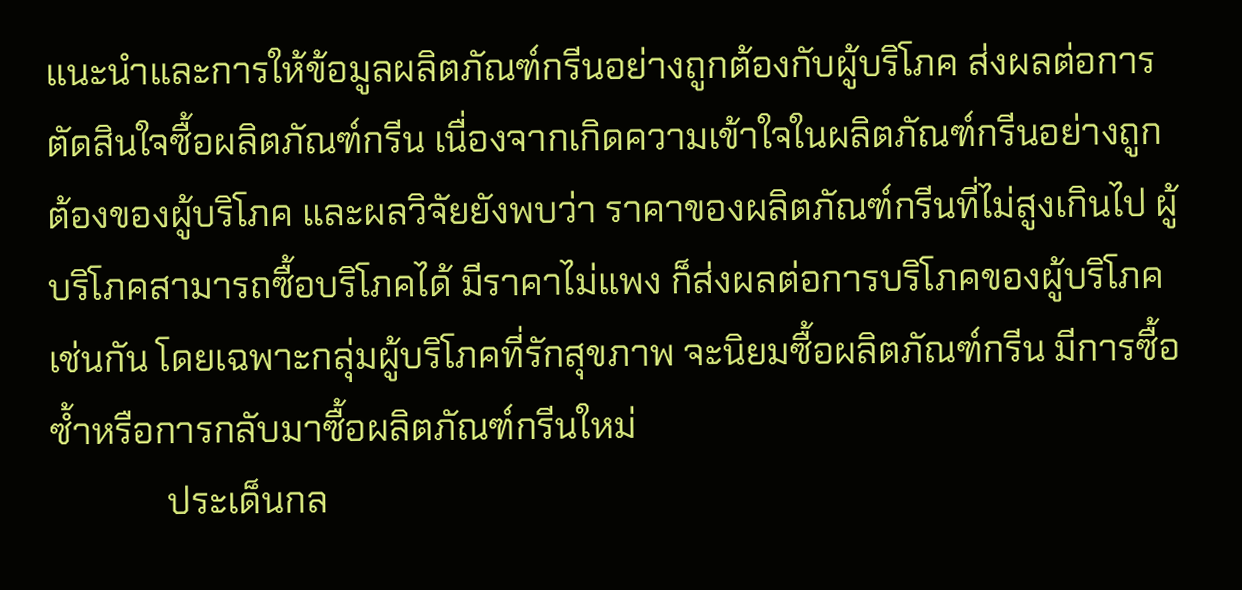แนะนำและการให้ข้อมูลผลิตภัณฑ์กรีนอย่างถูกต้องกับผู้บริโภค ส่งผลต่อการตัดสินใจซื้อผลิตภัณฑ์กรีน เนื่องจากเกิดความเข้าใจในผลิตภัณฑ์กรีนอย่างถูกต้องของผู้บริโภค และผลวิจัยยังพบว่า ราคาของผลิตภัณฑ์กรีนที่ไม่สูงเกินไป ผู้บริโภคสามารถซื้อบริโภคได้ มีราคาไม่แพง ก็ส่งผลต่อการบริโภคของผู้บริโภคเช่นกัน โดยเฉพาะกลุ่มผู้บริโภคที่รักสุขภาพ จะนิยมซื้อผลิตภัณฑ์กรีน มีการซื้อซ้ำหรือการกลับมาซื้อผลิตภัณฑ์กรีนใหม่
             ประเด็นกล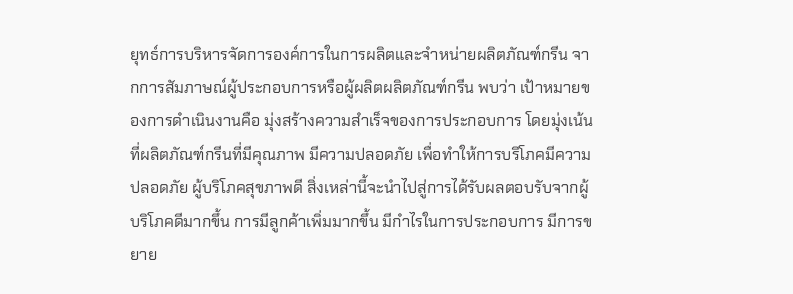ยุทธ์การบริหารจัดการองค์การในการผลิตและจำหน่ายผลิตภัณฑ์กรีน จากการสัมภาษณ์ผู้ประกอบการหรือผู้ผลิตผลิตภัณฑ์กรีน พบว่า เป้าหมายของการดำเนินงานคือ มุ่งสร้างความสำเร็จของการประกอบการ โดยมุ่งเน้นที่ผลิตภัณฑ์กรีนที่มีคุณภาพ มีความปลอดภัย เพื่อทำให้การบริโภคมีความปลอดภัย ผู้บริโภคสุขภาพดี สิ่งเหล่านี้จะนำไปสู่การได้รับผลตอบรับจากผู้บริโภคดีมากขึ้น การมีลูกค้าเพิ่มมากขึ้น มีกำไรในการประกอบการ มีการขยาย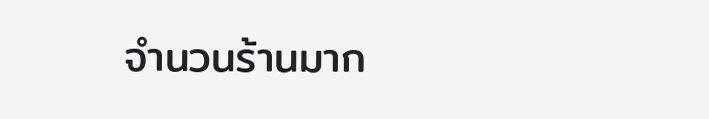จำนวนร้านมาก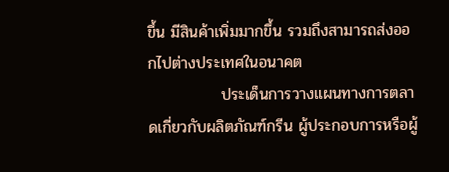ขึ้น มีสินค้าเพิ่มมากขึ้น รวมถึงสามารถส่งออกไปต่างประเทศในอนาคต
             ประเด็นการวางแผนทางการตลาดเกี่ยวกับผลิตภัณฑ์กรีน ผู้ประกอบการหรือผู้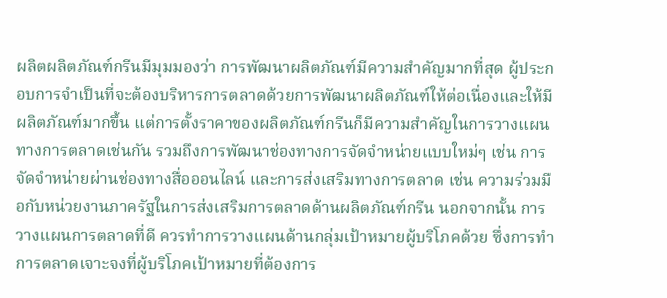ผลิตผลิตภัณฑ์กรีนมีมุมมองว่า การพัฒนาผลิตภัณฑ์มีความสำคัญมากที่สุด ผู้ประกอบการจำเป็นที่จะต้องบริหารการตลาดด้วยการพัฒนาผลิตภัณฑ์ให้ต่อเนื่องและให้มีผลิตภัณฑ์มากขึ้น แต่การตั้งราคาของผลิตภัณฑ์กรีนก็มีความสำคัญในการวางแผนทางการตลาดเช่นกัน รวมถึงการพัฒนาช่องทางการจัดจำหน่ายแบบใหม่ๆ เช่น การจัดจำหน่ายผ่านช่องทางสื่อออนไลน์ และการส่งเสริมทางการตลาด เช่น ความร่วมมือกับหน่วยงานภาครัฐในการส่งเสริมการตลาดด้านผลิตภัณฑ์กรีน นอกจากนั้น การวางแผนการตลาดที่ดี ควรทำการวางแผนด้านกลุ่มเป้าหมายผู้บริโภคด้วย ซึ่งการทำการตลาดเจาะจงที่ผู้บริโภคเป้าหมายที่ต้องการ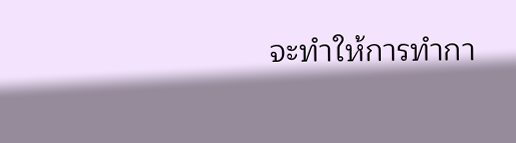จะทำให้การทำกา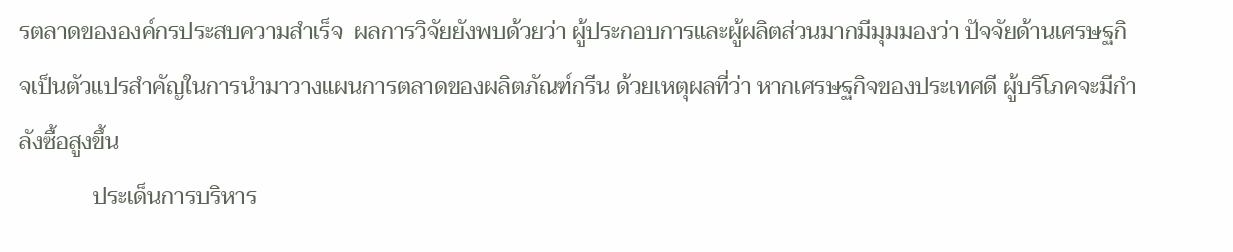รตลาดขององค์กรประสบความสำเร็จ  ผลการวิจัยยังพบด้วยว่า ผู้ประกอบการและผู้ผลิตส่วนมากมีมุมมองว่า ปัจจัยด้านเศรษฐกิจเป็นตัวแปรสำคัญในการนำมาวางแผนการตลาดของผลิตภัณฑ์กรีน ด้วยเหตุผลที่ว่า หากเศรษฐกิจของประเทศดี ผู้บริโภคจะมีกำลังซื้อสูงขึ้น
             ประเด็นการบริหาร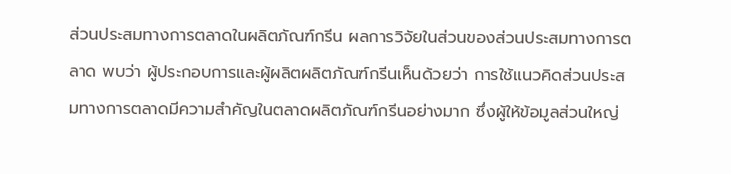ส่วนประสมทางการตลาดในผลิตภัณฑ์กรีน ผลการวิจัยในส่วนของส่วนประสมทางการตลาด พบว่า ผู้ประกอบการและผู้ผลิตผลิตภัณฑ์กรีนเห็นด้วยว่า การใช้แนวคิดส่วนประสมทางการตลาดมีความสำคัญในตลาดผลิตภัณฑ์กรีนอย่างมาก ซึ่งผู้ให้ข้อมูลส่วนใหญ่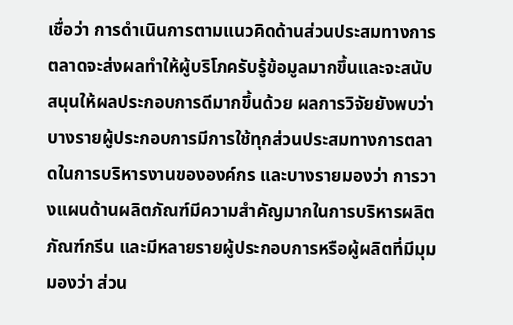เชื่อว่า การดำเนินการตามแนวคิดด้านส่วนประสมทางการตลาดจะส่งผลทำให้ผู้บริโภครับรู้ข้อมูลมากขึ้นและจะสนับสนุนให้ผลประกอบการดีมากขึ้นด้วย ผลการวิจัยยังพบว่า บางรายผู้ประกอบการมีการใช้ทุกส่วนประสมทางการตลาดในการบริหารงานขององค์กร และบางรายมองว่า การวางแผนด้านผลิตภัณฑ์มีความสำคัญมากในการบริหารผลิตภัณฑ์กรีน และมีหลายรายผู้ประกอบการหรือผู้ผลิตที่มีมุมมองว่า ส่วน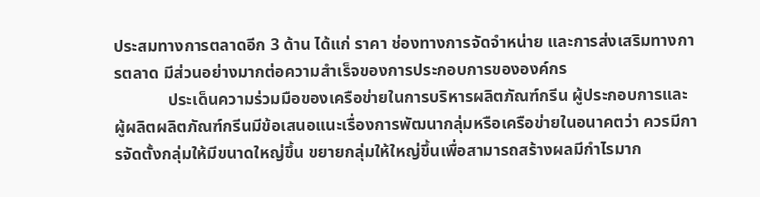ประสมทางการตลาดอีก 3 ด้าน ได้แก่ ราคา ช่องทางการจัดจำหน่าย และการส่งเสริมทางการตลาด มีส่วนอย่างมากต่อความสำเร็จของการประกอบการขององค์กร
             ประเด็นความร่วมมือของเครือข่ายในการบริหารผลิตภัณฑ์กรีน ผู้ประกอบการและผู้ผลิตผลิตภัณฑ์กรีนมีข้อเสนอแนะเรื่องการพัฒนากลุ่มหรือเครือข่ายในอนาคตว่า ควรมีการจัดตั้งกลุ่มให้มีขนาดใหญ่ขึ้น ขยายกลุ่มให้ใหญ่ขึ้นเพื่อสามารถสร้างผลมีกำไรมาก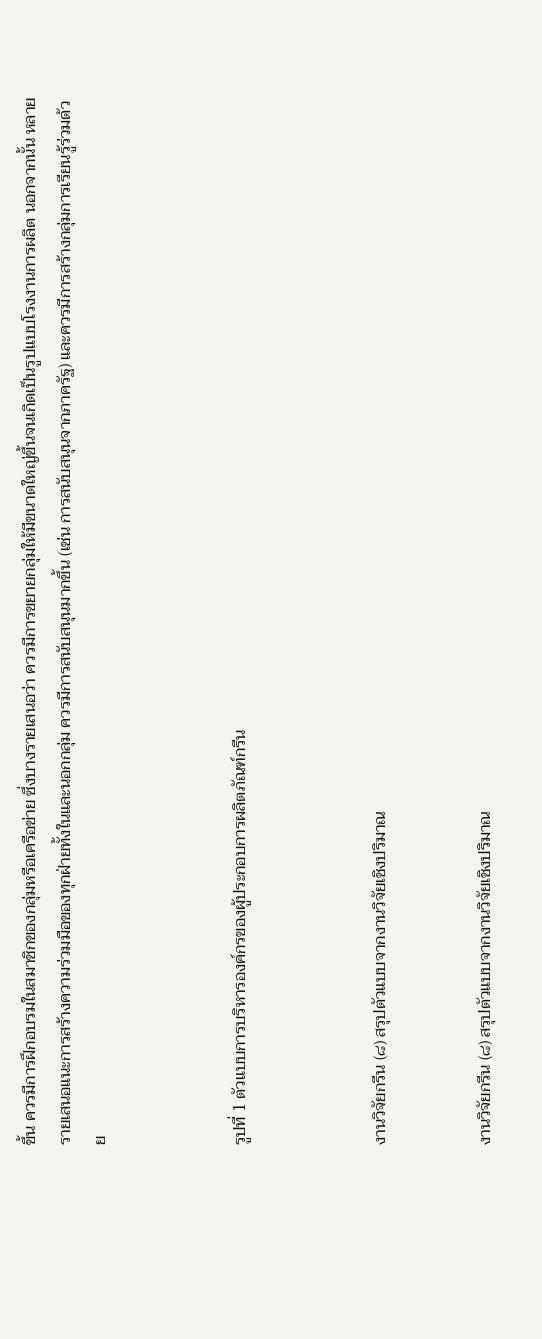ขึ้น ควรมีการฝึกอบรมในสมาชิกของกลุ่มหรือเครือข่าย ซึ่งบางรายเสนอว่า ควรมีการขยายกลุ่มให้มีขนาดใหญ่ขึ้นจนเกิดเป็นรูปแบบโรงงานการผลิต นอกจากนั้น หลายรายเสนอแนะการสร้างความร่วมมือของทุกฝ่ายทั้งในและนอกกลุ่ม ควรมีการสนับสนุนมากขึ้น (เช่น การสนับสนุนจากภาครัฐ) และควรมีการสร้างกลุ่มการเรียนรู้ร่วมด้วย



รูปที่ 1 ตัวแบบการบริหารองค์กรของผู้ประกอบการผลิตภัณฑ์กรีน



งานวิจัยกรีน (๘) สรุปตัวแบบจากงานวิจัยเชิงปริมาณ


งานวิจัยกรีน (๘) สรุปตัวแบบจากงานวิจัยเชิงปริมาณ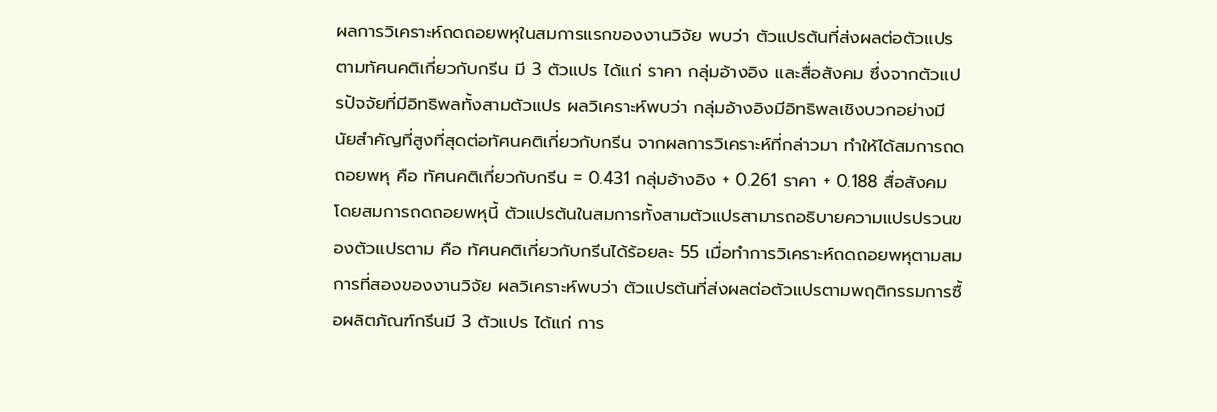ผลการวิเคราะห์ถดถอยพหุในสมการแรกของงานวิจัย พบว่า ตัวแปรต้นที่ส่งผลต่อตัวแปรตามทัศนคติเกี่ยวกับกรีน มี 3 ตัวแปร ได้แก่ ราคา กลุ่มอ้างอิง และสื่อสังคม ซึ่งจากตัวแปรปัจจัยที่มีอิทธิพลทั้งสามตัวแปร ผลวิเคราะห์พบว่า กลุ่มอ้างอิงมีอิทธิพลเชิงบวกอย่างมีนัยสำคัญที่สูงที่สุดต่อทัศนคติเกี่ยวกับกรีน จากผลการวิเคราะห์ที่กล่าวมา ทำให้ได้สมการถดถอยพหุ คือ ทัศนคติเกี่ยวกับกรีน = 0.431 กลุ่มอ้างอิง + 0.261 ราคา + 0.188 สื่อสังคม โดยสมการถดถอยพหุนี้ ตัวแปรต้นในสมการทั้งสามตัวแปรสามารถอธิบายความแปรปรวนของตัวแปรตาม คือ ทัศนคติเกี่ยวกับกรีนได้ร้อยละ 55 เมื่อทำการวิเคราะห์ถดถอยพหุตามสมการที่สองของงานวิจัย ผลวิเคราะห์พบว่า ตัวแปรต้นที่ส่งผลต่อตัวแปรตามพฤติกรรมการซื้อผลิตภัณฑ์กรีนมี 3 ตัวแปร ได้แก่ การ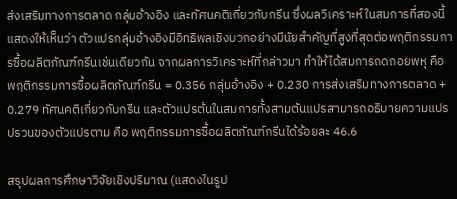ส่งเสริมทางการตลาด กลุ่มอ้างอิง และทัศนคติเกี่ยวกับกรีน ซึ่งผลวิเคราะห์ในสมการที่สองนี้แสดงให้เห็นว่า ตัวแปรกลุ่มอ้างอิงมีอิทธิพลเชิงบวกอย่างมีนัยสำคัญที่สูงที่สุดต่อพฤติกรรมการซื้อผลิตภัณฑ์กรีนเช่นเดียวกัน จากผลการวิเคราะห์ที่กล่าวมา ทำให้ได้สมการถดถอยพหุ คือ พฤติกรรมการซื้อผลิตภัณฑ์กรีน = 0.356 กลุ่มอ้างอิง + 0.230 การส่งเสริมทางการตลาด + 0.279 ทัศนคติเกี่ยวกับกรีน และตัวแปรต้นในสมการทั้งสามตันแปรสามารถอธิบายความแปรปรวนของตัวแปรตาม คือ พฤติกรรมการซื้อผลิตภัณฑ์กรีนได้ร้อยละ 46.6

สรุปผลการศึกษาวิจัยเชิงปริมาณ (แสดงในรูป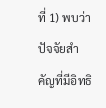ที่ 1) พบว่า ปัจจัยสำคัญที่มีอิทธิ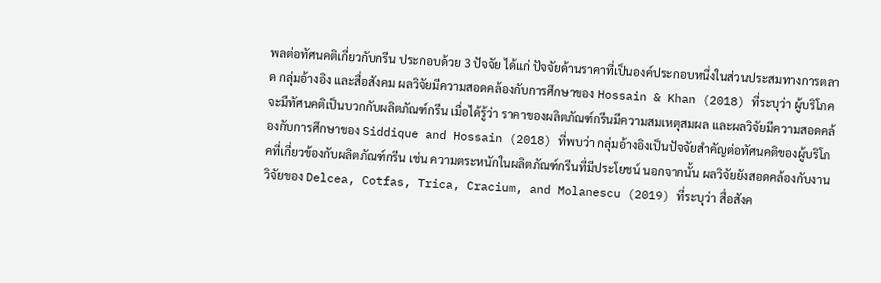พลต่อทัศนคติเกี่ยวกับกรีน ประกอบด้วย 3 ปัจจัย ได้แก่ ปัจจัยด้านราคาที่เป็นองค์ประกอบหนึ่งในส่วนประสมทางการตลาด กลุ่มอ้างอิง และสื่อสังคม ผลวิจัยมีความสอดคล้องกับการศึกษาของ Hossain & Khan (2018) ที่ระบุว่า ผู้บริโภคจะมีทัศนคติเป็นบวกกับผลิตภัณฑ์กรีน เมื่อได้รู้ว่า ราคาของผลิตภัณฑ์กรีนมีความสมเหตุสมผล และผลวิจัยมีความสอดคล้องกับการศึกษาของ Siddique and Hossain (2018) ที่พบว่า กลุ่มอ้างอิงเป็นปัจจัยสำคัญต่อทัศนคติของผู้บริโภคที่เกี่ยวข้องกับผลิตภัณฑ์กรีน เช่น ความตระหนักในผลิตภัณฑ์กรีนที่มีประโยชน์ นอกจากนั้น ผลวิจัยยังสอดคล้องกับงานวิจัยของ Delcea, Cotfas, Trica, Cracium, and Molanescu (2019) ที่ระบุว่า สื่อสังค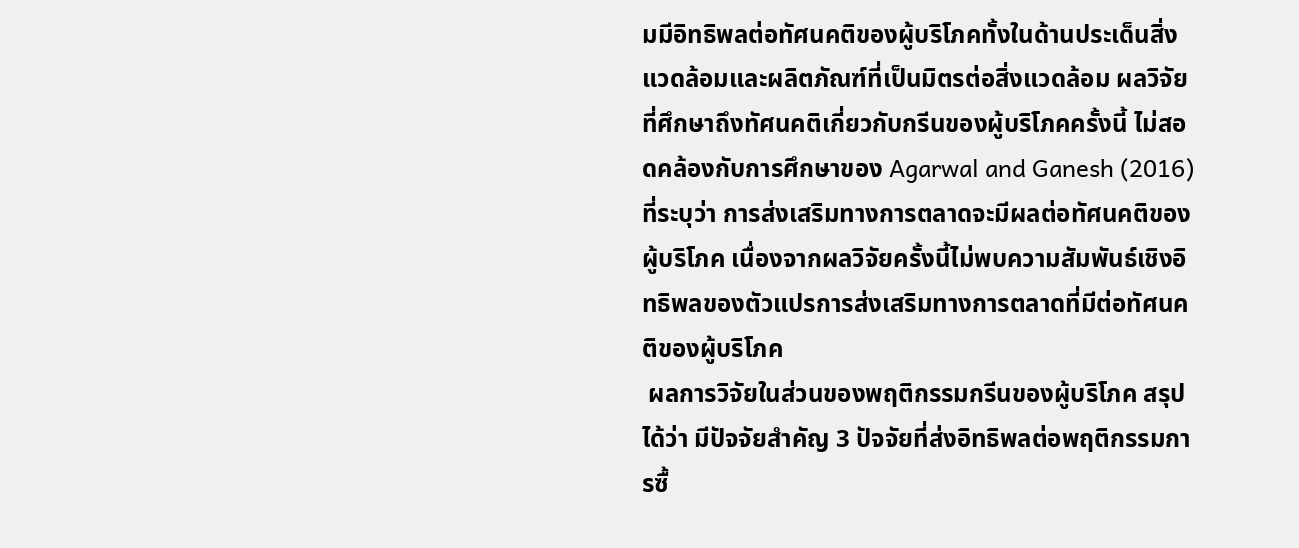มมีอิทธิพลต่อทัศนคติของผู้บริโภคทั้งในด้านประเด็นสิ่งแวดล้อมและผลิตภัณฑ์ที่เป็นมิตรต่อสิ่งแวดล้อม ผลวิจัยที่ศึกษาถึงทัศนคติเกี่ยวกับกรีนของผู้บริโภคครั้งนี้ ไม่สอดคล้องกับการศึกษาของ Agarwal and Ganesh (2016) ที่ระบุว่า การส่งเสริมทางการตลาดจะมีผลต่อทัศนคติของผู้บริโภค เนื่องจากผลวิจัยครั้งนี้ไม่พบความสัมพันธ์เชิงอิทธิพลของตัวแปรการส่งเสริมทางการตลาดที่มีต่อทัศนคติของผู้บริโภค
 ผลการวิจัยในส่วนของพฤติกรรมกรีนของผู้บริโภค สรุปได้ว่า มีปัจจัยสำคัญ 3 ปัจจัยที่ส่งอิทธิพลต่อพฤติกรรมการซื้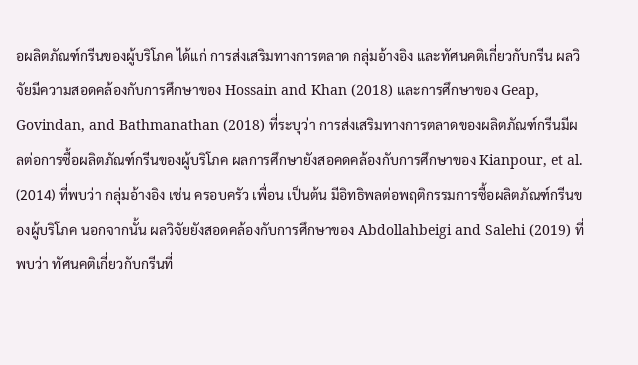อผลิตภัณฑ์กรีนของผู้บริโภค ได้แก่ การส่งเสริมทางการตลาด กลุ่มอ้างอิง และทัศนคติเกี่ยวกับกรีน ผลวิจัยมีความสอดคล้องกับการศึกษาของ Hossain and Khan (2018) และการศึกษาของ Geap, Govindan, and Bathmanathan (2018) ที่ระบุว่า การส่งเสริมทางการตลาดของผลิตภัณฑ์กรีนมีผลต่อการซื้อผลิตภัณฑ์กรีนของผู้บริโภค ผลการศึกษายังสอคดคล้องกับการศึกษาของ Kianpour, et al. (2014) ที่พบว่า กลุ่มอ้างอิง เช่น ครอบครัว เพื่อน เป็นต้น มีอิทธิพลต่อพฤติกรรมการซื้อผลิตภัณฑ์กรีนของผู้บริโภค นอกจากนั้น ผลวิจัยยังสอดคล้องกับการศึกษาของ Abdollahbeigi and Salehi (2019) ที่พบว่า ทัศนคติเกี่ยวกับกรีนที่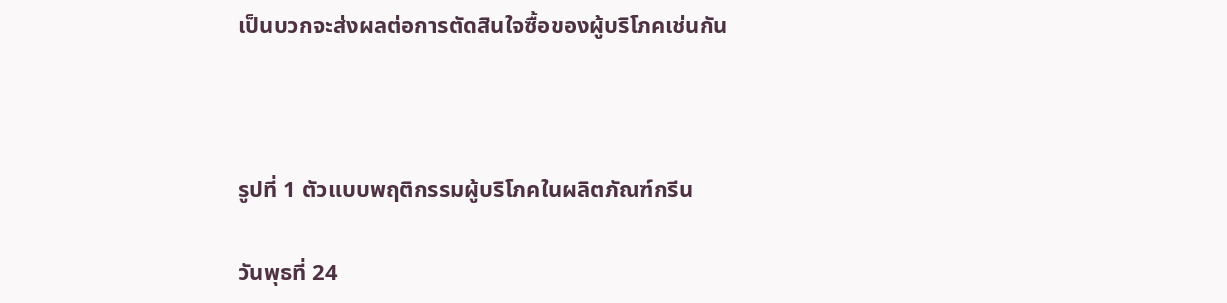เป็นบวกจะส่งผลต่อการตัดสินใจซื้อของผู้บริโภคเช่นกัน



รูปที่ 1 ตัวแบบพฤติกรรมผู้บริโภคในผลิตภัณฑ์กรีน

วันพุธที่ 24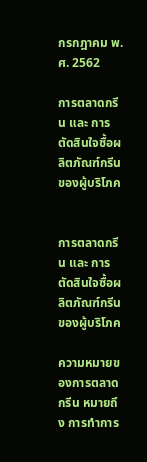กรกฎาคม พ.ศ. 2562

การตลาดกรีน และ การตัดสินใจซื้อผลิตภัณฑ์กรีนของผู้บริโภค


การตลาดกรีน และ การตัดสินใจซื้อผลิตภัณฑ์กรีนของผู้บริโภค

ความหมายของการตลาดกรีน หมายถึง การทำการ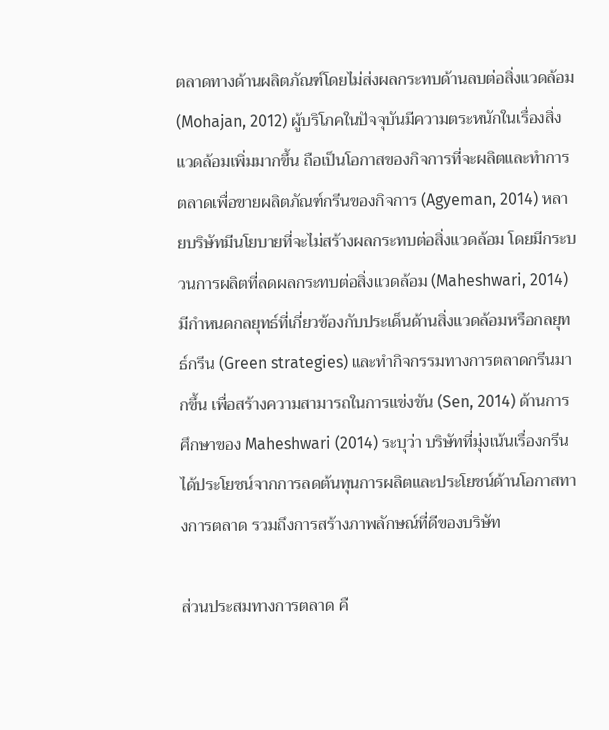ตลาดทางด้านผลิตภัณฑ์โดยไม่ส่งผลกระทบด้านลบต่อสิ่งแวดล้อม (Mohajan, 2012) ผู้บริโภคในปัจจุบันมีความตระหนักในเรื่องสิ่งแวดล้อมเพิ่มมากขึ้น ถือเป็นโอกาสของกิจการที่จะผลิตและทำการตลาดเพื่อขายผลิตภัณฑ์กรีนของกิจการ (Agyeman, 2014) หลายบริษัทมีนโยบายที่จะไม่สร้างผลกระทบต่อสิ่งแวดล้อม โดยมีกระบวนการผลิตที่ลดผลกระทบต่อสิ่งแวดล้อม (Maheshwari, 2014) มีกำหนดกลยุทธ์ที่เกี่ยวข้องกับประเด็นด้านสิ่งแวดล้อมหรือกลยุทธ์กรีน (Green strategies) และทำกิจกรรมทางการตลาดกรีนมากขึ้น เพื่อสร้างความสามารถในการแข่งขัน (Sen, 2014) ด้านการศึกษาของ Maheshwari (2014) ระบุว่า บริษัทที่มุ่งเน้นเรื่องกรีนได้ประโยชน์จากการลดต้นทุนการผลิตและประโยชน์ด้านโอกาสทางการตลาด รวมถึงการสร้างภาพลักษณ์ที่ดีของบริษัท

ส่วนประสมทางการตลาด คื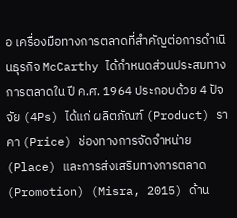อ เครื่องมือทางการตลาดที่สำคัญต่อการดำเนินธุรกิจ McCarthy ได้กำหนดส่วนประสมทางการตลาดใน ปี ค.ศ. 1964 ประกอบด้วย 4 ปัจจัย (4Ps) ได้แก่ ผลิตภัณฑ์ (Product) ราคา (Price) ช่องทางการจัดจำหน่าย (Place) และการส่งเสริมทางการตลาด (Promotion) (Misra, 2015) ด้าน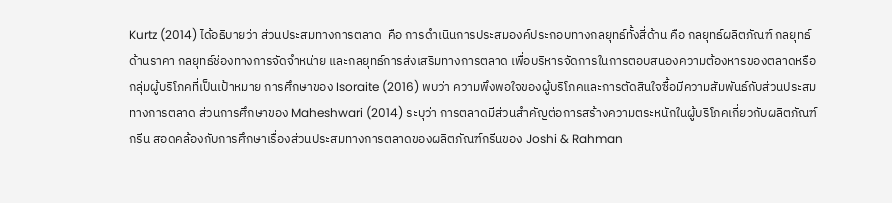Kurtz (2014) ได้อธิบายว่า ส่วนประสมทางการตลาด  คือ การดำเนินการประสมองค์ประกอบทางกลยุทธ์ทั้งสี่ด้าน คือ กลยุทธ์ผลิตภัณฑ์ กลยุทธ์ด้านราคา กลยุทธ์ช่องทางการจัดจำหน่าย และกลยุทธ์การส่งเสริมทางการตลาด เพื่อบริหารจัดการในการตอบสนองความต้องหารของตลาดหรือกลุ่มผู้บริโภคที่เป็นเป้าหมาย การศึกษาของ Isoraite (2016) พบว่า ความพึงพอใจของผู้บริโภคและการตัดสินใจซื้อมีความสัมพันธ์กับส่วนประสมทางการตลาด ส่วนการศึกษาของ Maheshwari (2014) ระบุว่า การตลาดมีส่วนสำคัญต่อการสร้างความตระหนักในผู้บริโภคเกี่ยวกับผลิตภัณฑ์กรีน สอดคล้องกับการศึกษาเรื่องส่วนประสมทางการตลาดของผลิตภัณฑ์กรีนของ Joshi & Rahman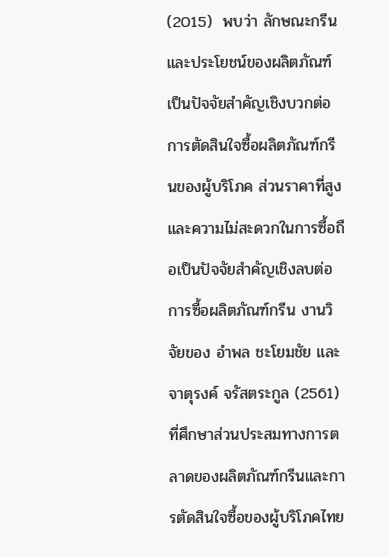(2015)  พบว่า ลักษณะกรีนและประโยชน์ของผลิตภัณฑ์เป็นปัจจัยสำคัญเชิงบวกต่อการตัดสินใจซื้อผลิตภัณฑ์กรีนของผู้บริโภค ส่วนราคาที่สูงและความไม่สะดวกในการซื้อถือเป็นปัจจัยสำคัญเชิงลบต่อการซื้อผลิตภัณฑ์กรีน งานวิจัยของ อำพล ชะโยมชัย และ จาตุรงค์ จรัสตระกูล (2561) ที่ศึกษาส่วนประสมทางการตลาดของผลิตภัณฑ์กรีนและการตัดสินใจซื้อของผู้บริโภคไทย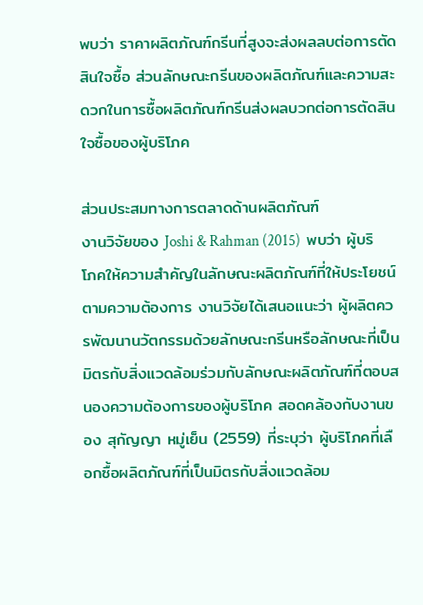พบว่า ราคาผลิตภัณฑ์กรีนที่สูงจะส่งผลลบต่อการตัดสินใจซื้อ ส่วนลักษณะกรีนของผลิตภัณฑ์และความสะดวกในการซื้อผลิตภัณฑ์กรีนส่งผลบวกต่อการตัดสินใจซื้อของผู้บริโภค

ส่วนประสมทางการตลาดด้านผลิตภัณฑ์
งานวิจัยของ Joshi & Rahman (2015)  พบว่า ผู้บริโภคให้ความสำคัญในลักษณะผลิตภัณฑ์ที่ให้ประโยชน์ตามความต้องการ งานวิจัยได้เสนอแนะว่า ผู้ผลิตควรพัฒนานวัตกรรมด้วยลักษณะกรีนหรือลักษณะที่เป็นมิตรกับสิ่งแวดล้อมร่วมกับลักษณะผลิตภัณฑ์ที่ตอบสนองความต้องการของผู้บริโภค สอดคล้องกับงานของ สุกัญญา หมู่เย็น (2559) ที่ระบุว่า ผู้บริโภคที่เลือกซื้อผลิตภัณฑ์ที่เป็นมิตรกับสิ่งแวดล้อม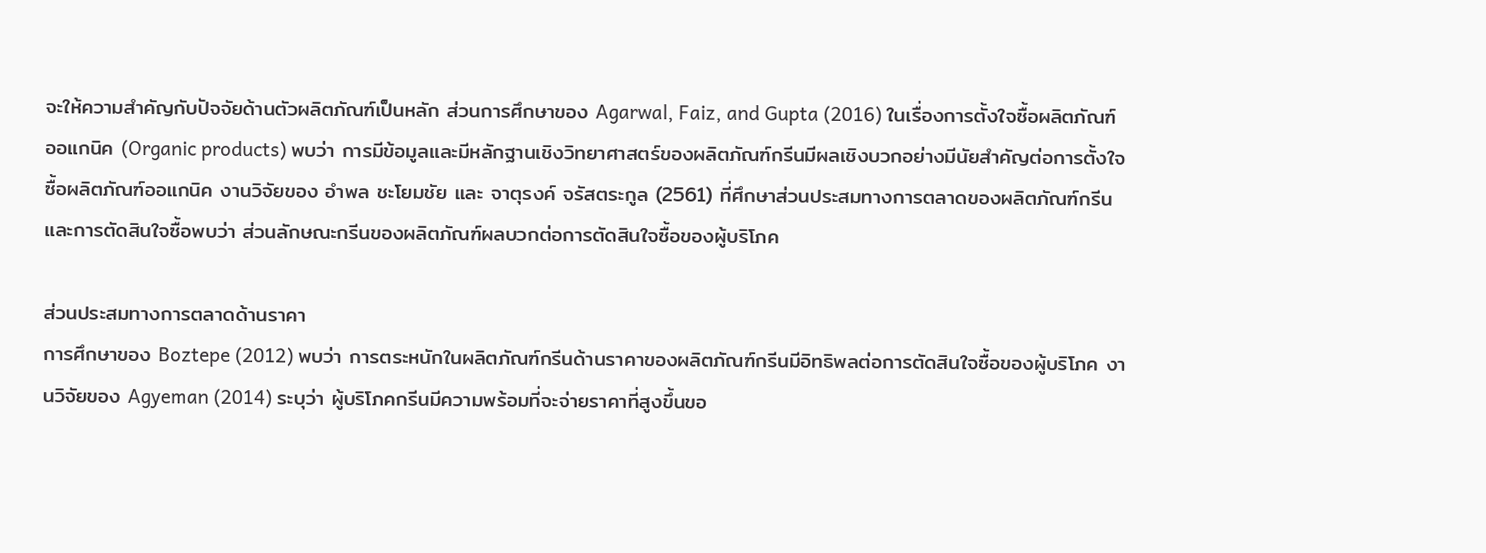จะให้ความสำคัญกับปัจจัยด้านตัวผลิตภัณฑ์เป็นหลัก ส่วนการศึกษาของ Agarwal, Faiz, and Gupta (2016) ในเรื่องการตั้งใจซื้อผลิตภัณฑ์ออแกนิค (Organic products) พบว่า การมีข้อมูลและมีหลักฐานเชิงวิทยาศาสตร์ของผลิตภัณฑ์กรีนมีผลเชิงบวกอย่างมีนัยสำคัญต่อการตั้งใจซื้อผลิตภัณฑ์ออแกนิค งานวิจัยของ อำพล ชะโยมชัย และ จาตุรงค์ จรัสตระกูล (2561) ที่ศึกษาส่วนประสมทางการตลาดของผลิตภัณฑ์กรีนและการตัดสินใจซื้อพบว่า ส่วนลักษณะกรีนของผลิตภัณฑ์ผลบวกต่อการตัดสินใจซื้อของผู้บริโภค

ส่วนประสมทางการตลาดด้านราคา
การศึกษาของ Boztepe (2012) พบว่า การตระหนักในผลิตภัณฑ์กรีนด้านราคาของผลิตภัณฑ์กรีนมีอิทธิพลต่อการตัดสินใจซื้อของผู้บริโภค งานวิจัยของ Agyeman (2014) ระบุว่า ผู้บริโภคกรีนมีความพร้อมที่จะจ่ายราคาที่สูงขึ้นขอ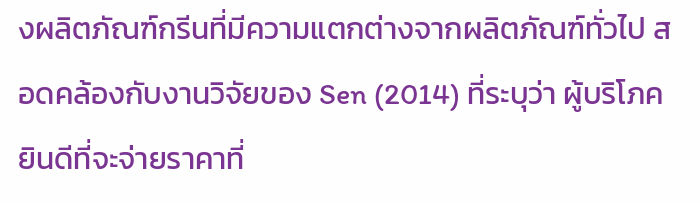งผลิตภัณฑ์กรีนที่มีความแตกต่างจากผลิตภัณฑ์ทั่วไป สอดคล้องกับงานวิจัยของ Sen (2014) ที่ระบุว่า ผู้บริโภคยินดีที่จะจ่ายราคาที่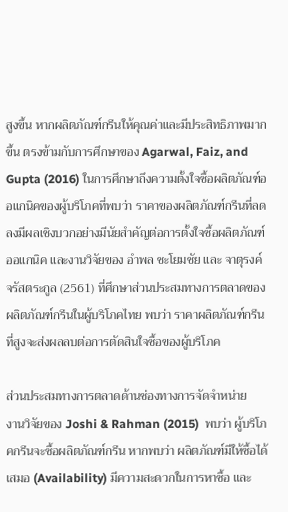สูงขึ้น หากผลิตภัณฑ์กรีนให้คุณค่าและมีประสิทธิภาพมากขึ้น ตรงข้ามกับการศึกษาของ Agarwal, Faiz, and Gupta (2016) ในการศึกษาถึงความตั้งใจซื้อผลิตภัณฑ์ออแกนิคของผู้บริโภคที่พบว่า ราคาของผลิตภัณฑ์กรีนที่ลดลงมีผลเชิงบวกอย่างมีนัยสำคัญต่อการตั้งใจซื้อผลิตภัณฑ์ออแกนิค และงานวิจัยของ อำพล ชะโยมชัย และ จาตุรงค์ จรัสตระกูล (2561) ที่ศึกษาส่วนประสมทางการตลาดของผลิตภัณฑ์กรีนในผู้บริโภคไทย พบว่า ราคาผลิตภัณฑ์กรีนที่สูงจะส่งผลลบต่อการตัดสินใจซื้อของผู้บริโภค

ส่วนประสมทางการตลาดด้านช่องทางการจัดจำหน่าย
งานวิจัยของ Joshi & Rahman (2015)  พบว่า ผู้บริโภคกรีนจะซื้อผลิตภัณฑ์กรีน หากพบว่า ผลิตภัณฑ์มีให้ซื้อได้เสมอ (Availability) มีความสะดวกในการหาซื้อ และ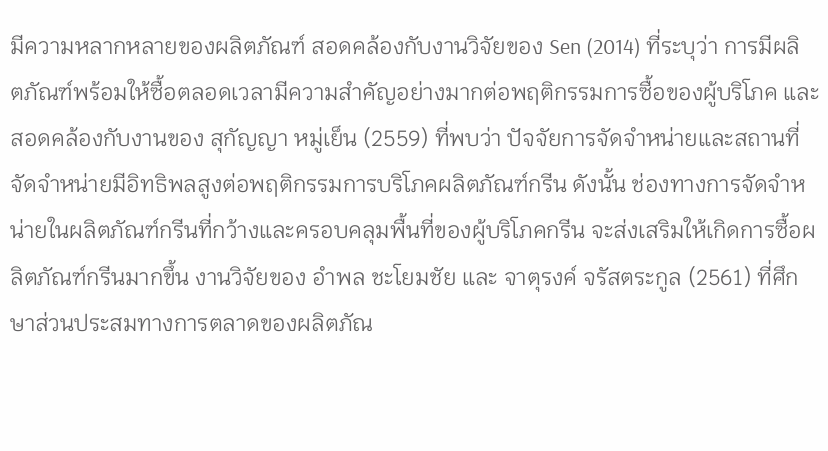มีความหลากหลายของผลิตภัณฑ์ สอดคล้องกับงานวิจัยของ Sen (2014) ที่ระบุว่า การมีผลิตภัณฑ์พร้อมให้ซื้อตลอดเวลามีความสำคัญอย่างมากต่อพฤติกรรมการซื้อของผู้บริโภค และสอดคล้องกับงานของ สุกัญญา หมู่เย็น (2559) ที่พบว่า ปัจจัยการจัดจำหน่ายและสถานที่จัดจำหน่ายมีอิทธิพลสูงต่อพฤติกรรมการบริโภคผลิตภัณฑ์กรีน ดังนั้น ช่องทางการจัดจำหน่ายในผลิตภัณฑ์กรีนที่กว้างและครอบคลุมพื้นที่ของผู้บริโภคกรีน จะส่งเสริมให้เกิดการซื้อผลิตภัณฑ์กรีนมากขึ้น งานวิจัยของ อำพล ชะโยมชัย และ จาตุรงค์ จรัสตระกูล (2561) ที่ศึกษาส่วนประสมทางการตลาดของผลิตภัณ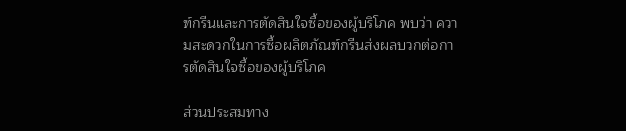ฑ์กรีนและการตัดสินใจซื้อของผู้บริโภค พบว่า ความสะดวกในการซื้อผลิตภัณฑ์กรีนส่งผลบวกต่อการตัดสินใจซื้อของผู้บริโภค

ส่วนประสมทาง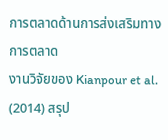การตลาดด้านการส่งเสริมทางการตลาด
งานวิจัยของ Kianpour et al. (2014) สรุป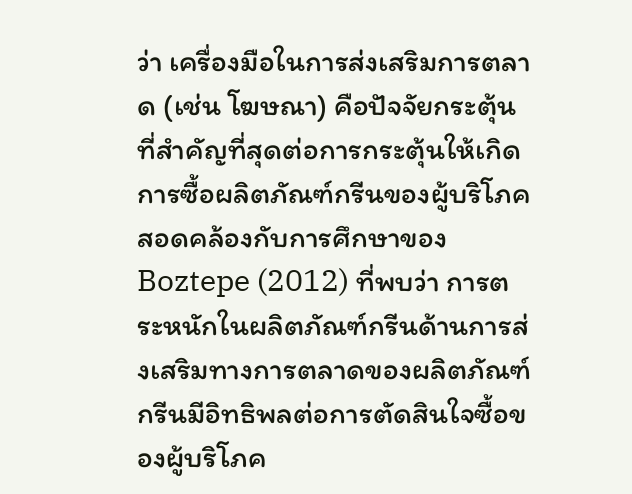ว่า เครื่องมือในการส่งเสริมการตลาด (เช่น โฆษณา) คือปัจจัยกระตุ้นที่สำคัญที่สุดต่อการกระตุ้นให้เกิดการซื้อผลิตภัณฑ์กรีนของผู้บริโภค สอดคล้องกับการศึกษาของ Boztepe (2012) ที่พบว่า การตระหนักในผลิตภัณฑ์กรีนด้านการส่งเสริมทางการตลาดของผลิตภัณฑ์กรีนมีอิทธิพลต่อการตัดสินใจซื้อของผู้บริโภค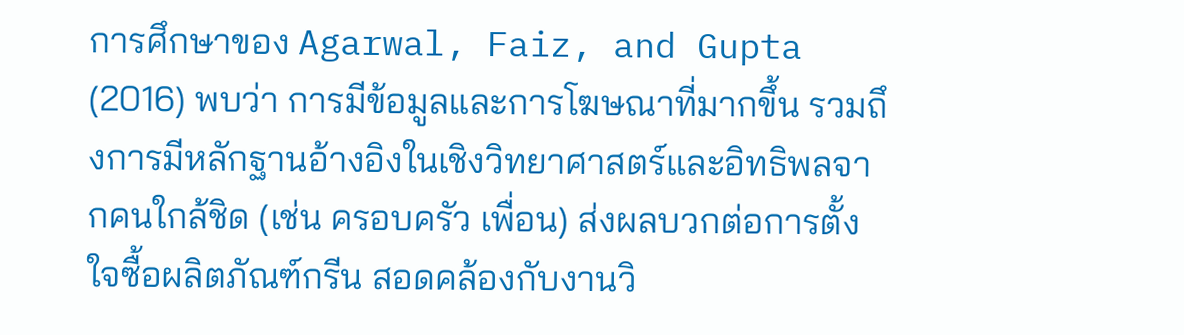การศึกษาของ Agarwal, Faiz, and Gupta (2016) พบว่า การมีข้อมูลและการโฆษณาที่มากขึ้น รวมถึงการมีหลักฐานอ้างอิงในเชิงวิทยาศาสตร์และอิทธิพลจากคนใกล้ชิด (เช่น ครอบครัว เพื่อน) ส่งผลบวกต่อการตั้งใจซื้อผลิตภัณฑ์กรีน สอดคล้องกับงานวิ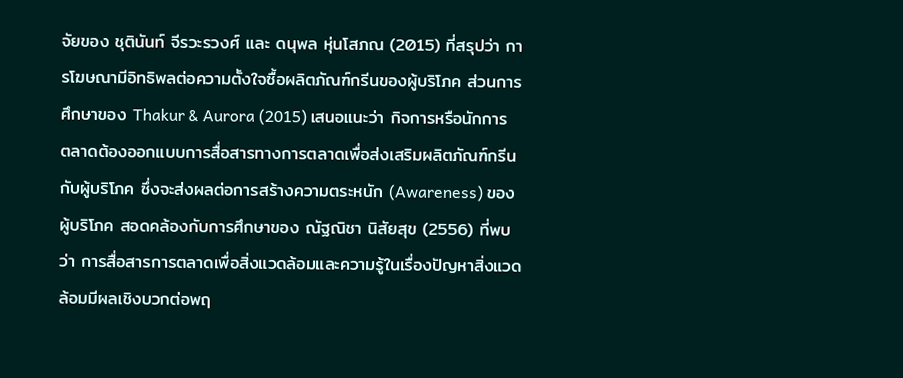จัยของ ชุตินันท์ จีรวะรวงศ์ และ ดนุพล หุ่นโสภณ (2015) ที่สรุปว่า การโฆษณามีอิทธิพลต่อความตั้งใจซื้อผลิตภัณฑ์กรีนของผู้บริโภค ส่วนการศึกษาของ Thakur & Aurora (2015) เสนอแนะว่า กิจการหรือนักการตลาดต้องออกแบบการสื่อสารทางการตลาดเพื่อส่งเสริมผลิตภัณฑ์กรีนกับผู้บริโภค ซึ่งจะส่งผลต่อการสร้างความตระหนัก (Awareness) ของผู้บริโภค สอดคล้องกับการศึกษาของ ณัฐณิชา นิสัยสุข (2556) ที่พบว่า การสื่อสารการตลาดเพื่อสิ่งแวดล้อมและความรู้ในเรื่องปัญหาสิ่งแวดล้อมมีผลเชิงบวกต่อพฤ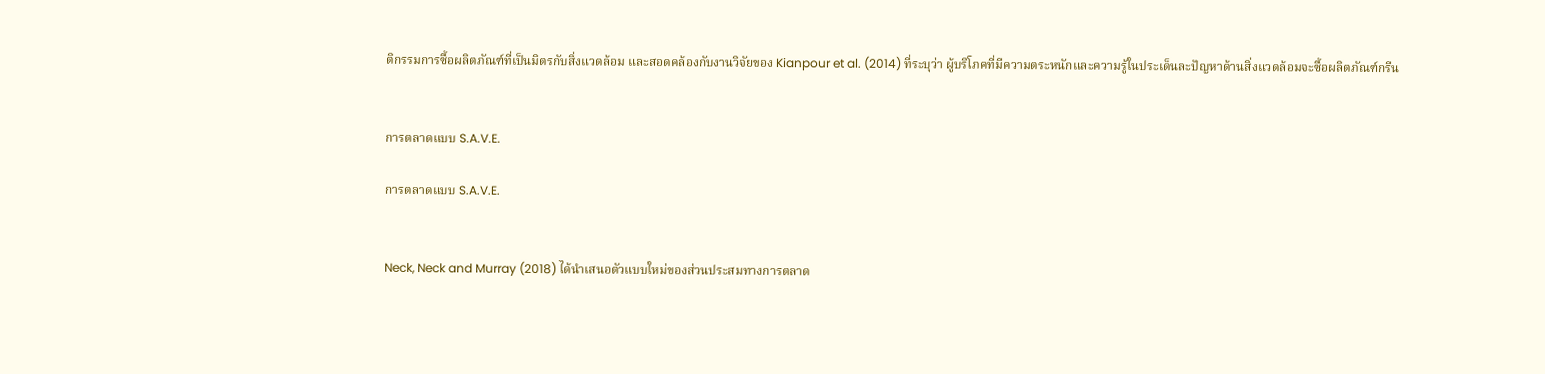ติกรรมการซื้อผลิตภัณฑ์ที่เป็นมิตรกับสิ่งแวดล้อม และสอดคล้องกับงานวิจัยของ Kianpour et al. (2014) ที่ระบุว่า ผู้บริโภคที่มีความตระหนักและความรู้ในประเด็นละปัญหาด้านสิ่งแวดล้อมจะซื้อผลิตภัณฑ์กรีน


การตลาดแบบ S.A.V.E.

การตลาดแบบ S.A.V.E.


Neck, Neck and Murray (2018) ได้นำเสนอตัวแบบใหม่ของส่วนประสมทางการตลาด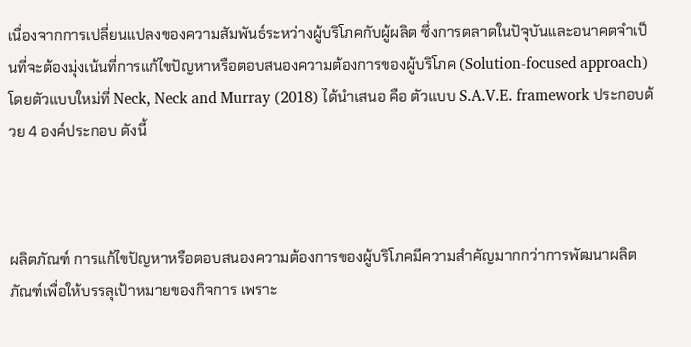เนื่องจากการเปลี่ยนแปลงของความสัมพันธ์ระหว่างผู้บริโภคกับผู้ผลิต ซึ่งการตลาดในปัจุบันและอนาคตจำเป็นที่จะต้องมุ่งเน้นที่การแก้ไขปัญหาหรือตอบสนองความต้องการของผู้บริโภค (Solution-focused approach) โดยตัวแบบใหม่ที่ Neck, Neck and Murray (2018) ได้นำเสนอ คือ ตัวแบบ S.A.V.E. framework ประกอบด้วย 4 องค์ประกอบ ดังนี้



ผลิตภัณฑ์ การแก้ไขปัญหาหรือตอบสนองความต้องการของผู้บริโภคมีความสำคัญมากกว่าการพัฒนาผลิตภัณฑ์เพื่อให้บรรลุเป้าหมายของกิจการ เพราะ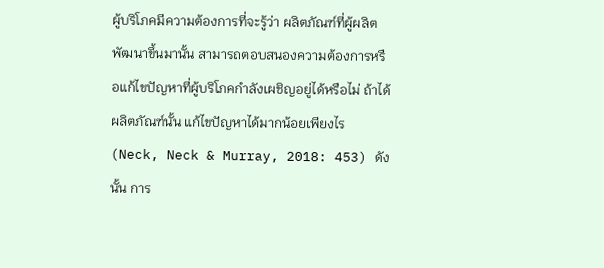ผู้บริโภคมีความต้องการที่จะรู้ว่า ผลิตภัณฑ์ที่ผู้ผลิตพัฒนาขึ้นมานั้น สามารถตอบสนองความต้องการหรือแก้ไขปัญหาที่ผู้บริโภคกำลังเผชิญอยู่ได้หรือไม่ ถ้าได้ ผลิตภัณฑ์นั้น แก้ไขปัญหาได้มากน้อยเพียงไร (Neck, Neck & Murray, 2018: 453) ดังนั้น การ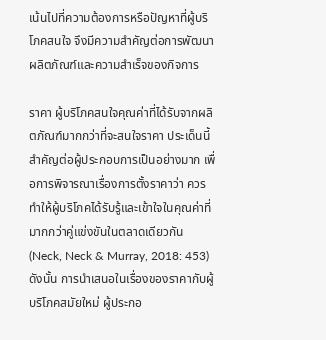เน้นไปที่ความต้องการหรือปัญหาที่ผู้บริโภคสนใจ จึงมีความสำคัญต่อการพัฒนาผลิตภัณฑ์และความสำเร็จของกิจการ

ราคา ผู้บริโภคสนใจคุณค่าที่ได้รับจากผลิตภัณฑ์มากกว่าที่จะสนใจราคา ประเด็นนี้สำคัญต่อผู้ประกอบการเป็นอย่างมาก เพื่อการพิจารณาเรื่องการตั้งราคาว่า ควรทำให้ผู้บริโภคได้รับรู้และเข้าใจในคุณค่าที่มากกว่าคู่แข่งขันในตลาดเดียวกัน (Neck, Neck & Murray, 2018: 453) ดังนั้น การนำเสนอในเรื่องของราคากับผู้บริโภคสมัยใหม่ ผู้ประกอ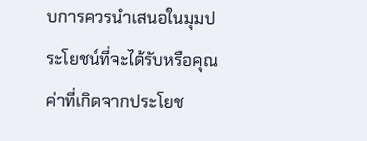บการควรนำเสนอในมุมประโยชน์ที่จะได้รับหรือคุณค่าที่เกิดจากประโยช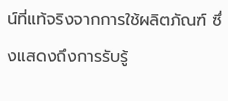น์ที่แท้จริงจากการใช้ผลิตภัณฑ์ ซึ่งแสดงถึงการรับรู้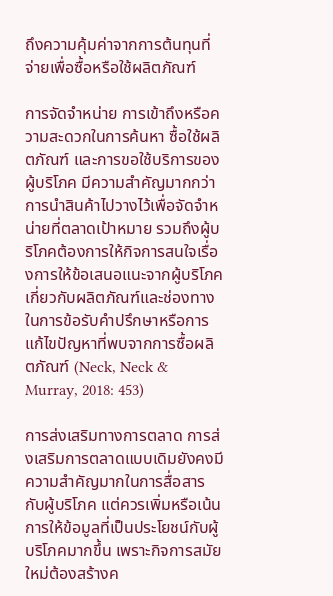ถึงความคุ้มค่าจากการต้นทุนที่จ่ายเพื่อซื้อหรือใช้ผลิตภัณฑ์

การจัดจำหน่าย การเข้าถึงหรือความสะดวกในการค้นหา ซื้อใช้ผลิตภัณฑ์ และการขอใช้บริการของผู้บริโภค มีความสำคัญมากกว่าการนำสินค้าไปวางไว้เพื่อจัดจำหน่ายที่ตลาดเป้าหมาย รวมถึงผู้บริโภคต้องการให้กิจการสนใจเรื่องการให้ข้อเสนอแนะจากผู้บริโภคเกี่ยวกับผลิตภัณฑ์และช่องทางในการข้อรับคำปรึกษาหรือการแก้ไขปัญหาที่พบจากการซื้อผลิตภัณฑ์ (Neck, Neck & Murray, 2018: 453)

การส่งเสริมทางการตลาด การส่งเสริมการตลาดแบบเดิมยังคงมีความสำคัญมากในการสื่อสารกับผู้บริโภค แต่ควรเพิ่มหรือเน้นการให้ข้อมูลที่เป็นประโยชน์กับผู้บริโภคมากขึ้น เพราะกิจการสมัยใหม่ต้องสร้างค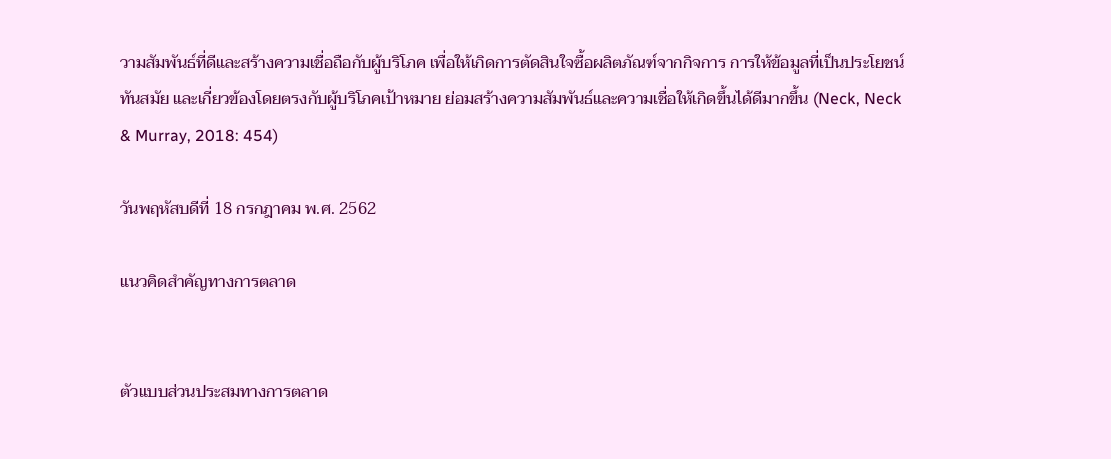วามสัมพันธ์ที่ดีและสร้างความเชื่อถือกับผู้บริโภค เพื่อให้เกิดการตัดสินใจซื้อผลิตภัณฑ์จากกิจการ การให้ข้อมูลที่เป็นประโยชน์ ทันสมัย และเกี่ยวข้องโดยตรงกับผู้บริโภคเป้าหมาย ย่อมสร้างความสัมพันธ์และความเชื่อให้เกิดขึ้นได้ดีมากขึ้น (Neck, Neck & Murray, 2018: 454)

วันพฤหัสบดีที่ 18 กรกฎาคม พ.ศ. 2562

แนวคิดสำคัญทางการตลาด


ตัวแบบส่วนประสมทางการตลาด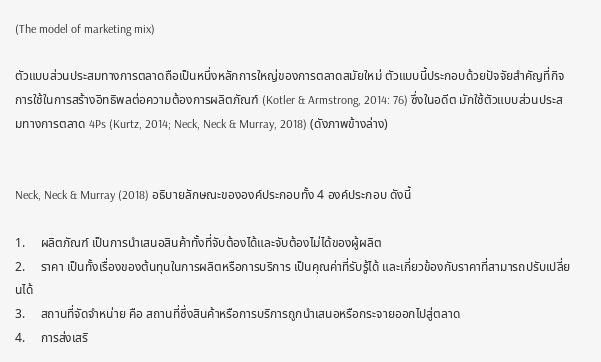(The model of marketing mix)

ตัวแบบส่วนประสมทางการตลาดถือเป็นหนึ่งหลักการใหญ่ของการตลาดสมัยใหม่ ตัวแบบนี้ประกอบด้วยปัจจัยสำคัญที่กิจการใช้ในการสร้างอิทธิพลต่อความต้องการผลิตภัณฑ์ (Kotler & Armstrong, 2014: 76) ซึ่งในอดีต มักใช้ตัวแบบส่วนประสมทางการตลาด 4Ps (Kurtz, 2014; Neck, Neck & Murray, 2018) (ดังภาพข้างล่าง)


Neck, Neck & Murray (2018) อธิบายลักษณะขององค์ประกอบทั้ง 4 องค์ประกอบ ดังนี้

1.     ผลิตภัณฑ์ เป็นการนำเสนอสินค้าทั้งที่จับต้องได้และจับต้องไม่ได้ของผู้ผลิต
2.     ราคา เป็นทั้งเรื่องของต้นทุนในการผลิตหรือการบริการ เป็นคุณค่าที่รับรู้ได้ และเกี่ยวข้องกับราคาที่สามารถปรับเปลี่ยนได้
3.     สถานที่จัดจำหน่าย คือ สถานที่ซึ่งสินค้าหรือการบริการถูกนำเสนอหรือกระจายออกไปสู่ตลาด
4.     การส่งเสริ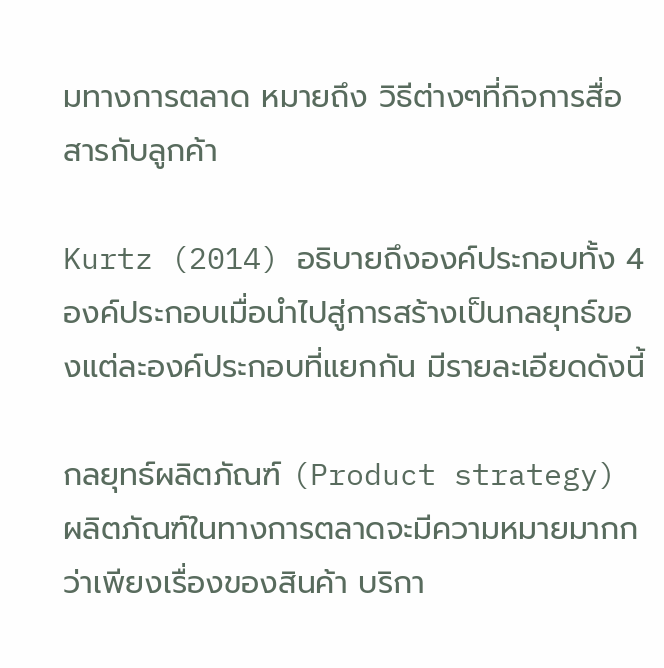มทางการตลาด หมายถึง วิธีต่างๆที่กิจการสื่อสารกับลูกค้า

Kurtz (2014) อธิบายถึงองค์ประกอบทั้ง 4 องค์ประกอบเมื่อนำไปสู่การสร้างเป็นกลยุทธ์ของแต่ละองค์ประกอบที่แยกกัน มีรายละเอียดดังนี้

กลยุทธ์ผลิตภัณฑ์ (Product strategy)
ผลิตภัณฑ์ในทางการตลาดจะมีความหมายมากกว่าเพียงเรื่องของสินค้า บริกา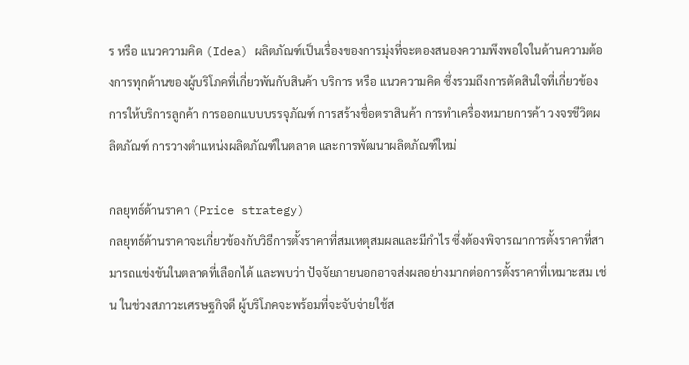ร หรือ แนวความคิด (Idea) ผลิตภัณฑ์เป็นเรื่องของการมุ่งที่จะตองสนองความพึงพอใจในด้านความต้องการทุกด้านของผู้บริโภคที่เกี่ยวพันกับสินค้า บริการ หรือ แนวความคิด ซึ่งรวมถึงการตัดสินใจที่เกี่ยวข้องการให้บริการลูกค้า การออกแบบบรรจุภัณฑ์ การสร้างชื่อตราสินค้า การทำเครื่องหมายการค้า วงจรชีวิตผลิตภัณฑ์ การวางตำแหน่งผลิตภัณฑ์ในตลาด และการพัฒนาผลิตภัณฑ์ใหม่

กลยุทธ์ด้านราคา (Price strategy)
กลยุทธ์ด้านราคาจะเกี่ยวข้องกับวิธีการตั้งราคาที่สมเหตุสมผลและมีกำไร ซึ่งต้องพิจารณาการตั้งราคาที่สามารถแข่งขันในตลาดที่เลือกได้ และพบว่า ปัจจัยภายนอกอาจส่งผลอย่างมากต่อการตั้งราคาที่เหมาะสม เช่น ในช่วงสภาวะเศรษฐกิจดี ผู้บริโภคจะพร้อมที่จะจับจ่ายใช้ส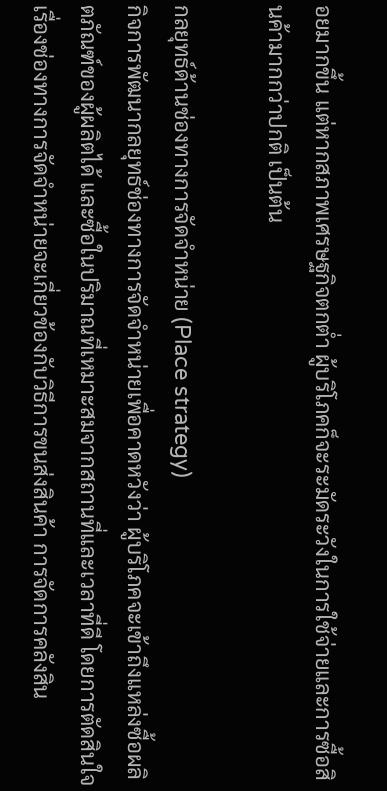อยมากขึ้น แต่หากสภาพเศรษฐกิจตกต่ำ ผู้บริโภคก็จะระมัดระวังในการใช้จ่ายและการซื้อสินค้ามากกว่าปกติ เป็นต้น

กลยุทธ์ด้านช่องทางการจัดจำหน่าย (Place strategy)
กิจการพัฒนากลยุทธ์ช่องทางการจัดจำหน่ายเพื่อคาดหวังว่า ผู้บริโภคจะเข้าถึงแหล่งซื้อผลิตภัณฑ์ของผู้ผลิตได้ และซื้อในปริมาณที่เหมาะสมจากสถานที่และเวลาที่ดี โดยการตัดสินใจเรื่องช่องทางการจัดจำหน่ายจะเกี่ยวข้องกับวิธีการขนส่งสินค้า การจัดการคลังสิน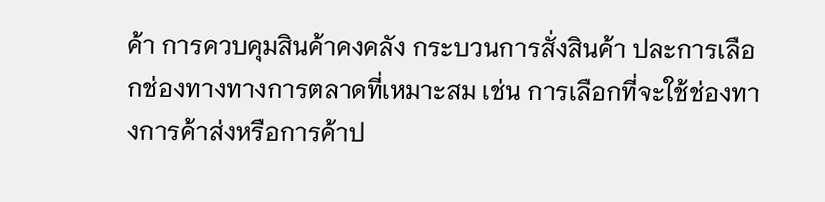ค้า การควบคุมสินค้าคงคลัง กระบวนการสั่งสินค้า ปละการเลือกช่องทางทางการตลาดที่เหมาะสม เช่น การเลือกที่จะใช้ช่องทางการค้าส่งหรือการค้าป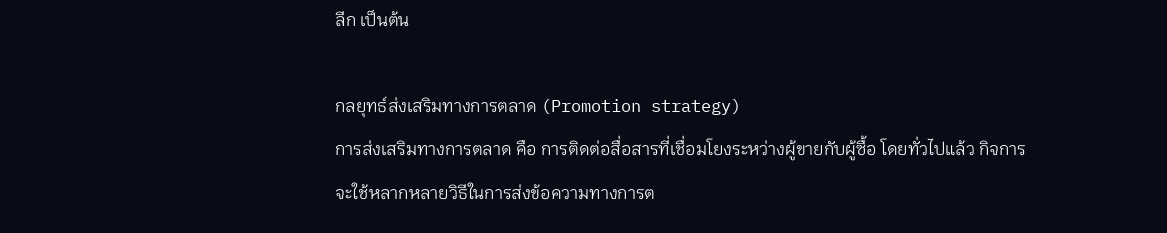ลีก เป็นต้น

กลยุทธ์ส่งเสริมทางการตลาด (Promotion strategy)
การส่งเสริมทางการตลาด คือ การติดต่อสื่อสารที่เชื่อมโยงระหว่างผู้ขายกับผู้ซื้อ โดยทั่วไปแล้ว กิจการจะใช้หลากหลายวิธีในการส่งข้อความทางการต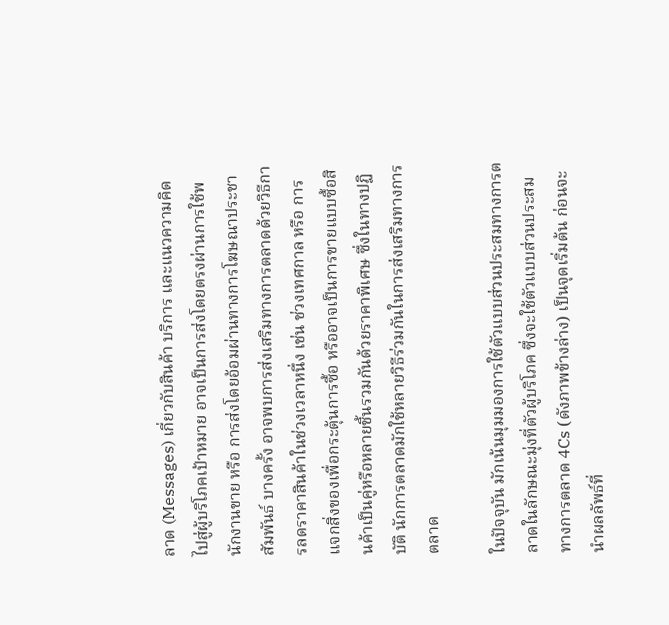ลาด (Messages) เกี่ยวกับสินค้า บริการ และแนวความคิดไปสู่ผู้บริโภคเป้าหมาย อาจเป็นการส่งโดยตรงผ่านการใช้พนักงานขาย หรือ การส่งโดยอ้อมผ่านทางการโฆษณาประชาสัมพันธ์ บางครั้ง อาจพบการส่งเสริมทางการตลาดด้วยวิธีการลดราคาสินค้าในช่วงเวลาหนึ่ง เช่น ช่วงเทศกาล หรือ การแจกสิ่งของเพื่อกระตุ้นการซื้อ หรืออาจเป็นการขายแบบซื้อสินค้าเป็นคู่หรือหลายชิ้นรวมกันด้วยราคาพิเศษ ซึ่งในทางปฏิบัติ นักการตลาดมักใช้หลายวิธีร่วมกันในการส่งเสริมทางการตลาด

ในปัจจุบัน มักเน้นมุมมองการใช้ตัวแบบส่วนประสมทางการตลาดในลักษณะมุ่งที่ตัวผู้บริโภค ซึ่งจะใช้ตัวแบบส่วนประสมทางการตลาด 4Cs (ดังภาพข้างล่าง) เป็นจุดเริ่มต้น ก่อนจะนำผลลัพธ์ที่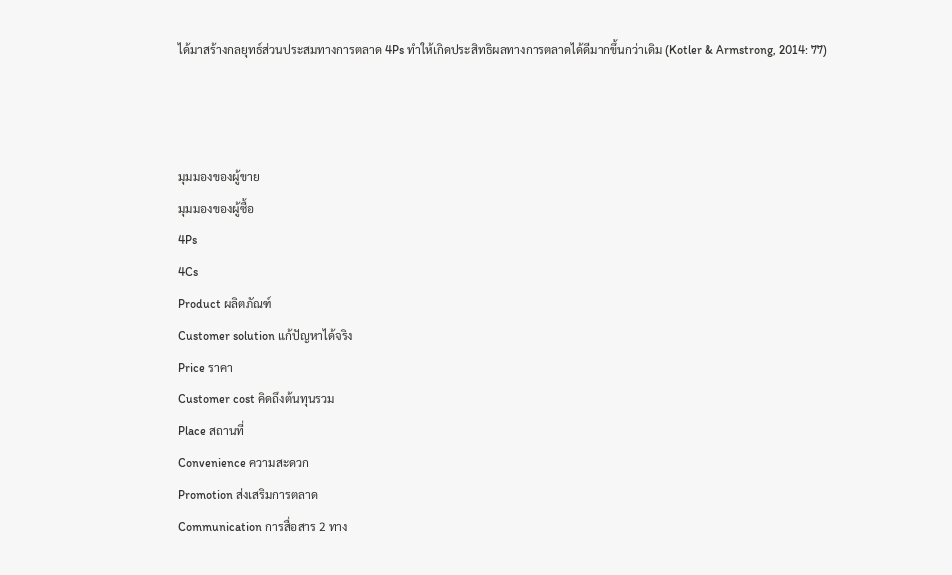ได้มาสร้างกลยุทธ์ส่วนประสมทางการตลาด 4Ps ทำให้เกิดประสิทธิผลทางการตลาดได้ดีมากขึ้นกว่าเดิม (Kotler & Armstrong, 2014: 77)



มุมมองของผู้ขาย
มุมมองของผู้ซื้อ
4Ps
4Cs
Product ผลิตภัณฑ์
Customer solution แก้ปัญหาได้จริง
Price ราคา
Customer cost คิดถึงต้นทุนรวม
Place สถานที่
Convenience ความสะดวก
Promotion ส่งเสริมการตลาด
Communication การสื่อสาร 2 ทาง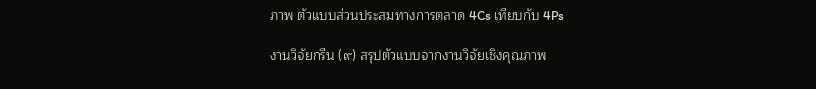ภาพ ตัวแบบส่วนประสมทางการตลาด 4Cs เทียบกับ 4Ps

งานวิจัยกรีน (๙) สรุปตัวแบบจากงานวิจัยเชิงคุณภาพ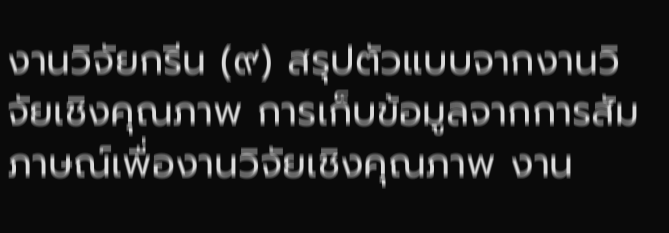งานวิจัยกรีน (๙) สรุปตัวแบบจากงานวิจัยเชิงคุณภาพ การเก็บข้อมูลจากการสัมภาษณ์เพื่องานวิจัยเชิงคุณภาพ งาน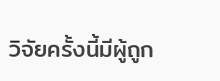วิจัยครั้งนี้มีผู้ถูก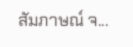สัมภาษณ์ จ...